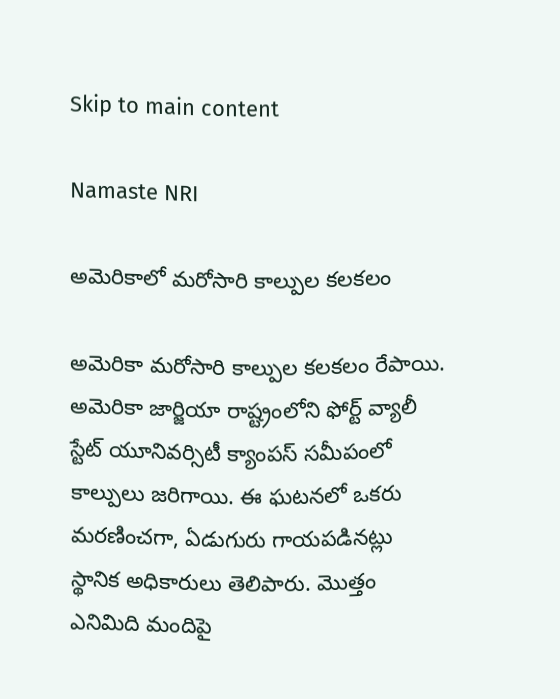Skip to main content

Namaste NRI

అమెరికాలో మరోసారి కాల్పుల కలకలం

అమెరికా మరోసారి కాల్పుల కలకలం రేపాయి. అమెరికా జార్జియా రాష్ట్రంలోని ఫోర్ట్‌ వ్యాలీ స్టేట్‌ యూనివర్సిటీ క్యాంపస్‌ సమీపంలో కాల్పులు జరిగాయి. ఈ ఘటనలో ఒకరు మరణించగా, ఏడుగురు గాయపడినట్లు స్థానిక అధికారులు తెలిపారు. మొత్తం ఎనిమిది మందిపై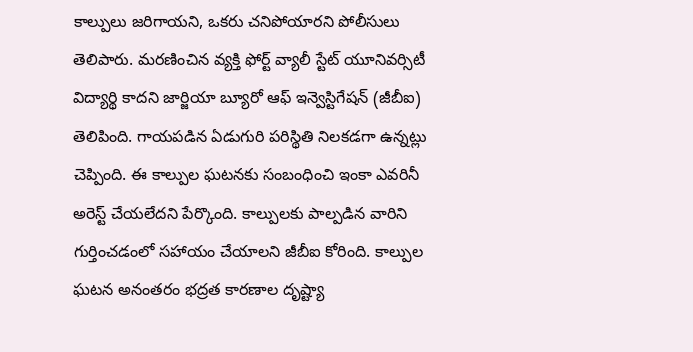కాల్పులు జరిగాయని, ఒకరు చనిపోయారని పోలీసులు తెలిపారు. మరణించిన వ్యక్తి ఫోర్ట్‌ వ్యాలీ స్టేట్‌ యూనివర్సిటీ విద్యార్థి కాదని జార్జియా బ్యూరో ఆఫ్‌ ఇన్వెస్టిగేషన్‌ (జీబీఐ) తెలిపింది. గాయపడిన ఏడుగురి పరిస్థితి నిలకడగా ఉన్నట్లు చెప్పింది. ఈ కాల్పుల ఘటనకు సంబంధించి ఇంకా ఎవరినీ అరెస్ట్‌ చేయలేదని పేర్కొంది. కాల్పులకు పాల్పడిన వారిని గుర్తించడంలో సహాయం చేయాలని జీబీఐ కోరింది. కాల్పుల ఘటన అనంతరం భద్రత కారణాల దృష్ట్యా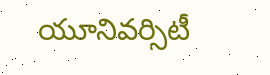యూనివర్సిటీ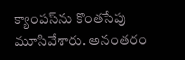క్యాంపస్‌ను కొంతసేపు మూసివేశారు. అనంతరం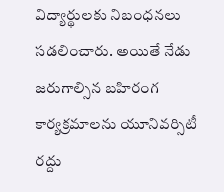విద్యార్థులకు నిబంధనలు సడలించారు. అయితే నేడు జరుగాల్సిన బహిరంగ కార్యక్రమాలను యూనివర్సిటీ రద్దు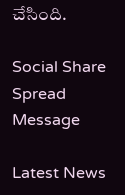చేసింది.

Social Share Spread Message

Latest News